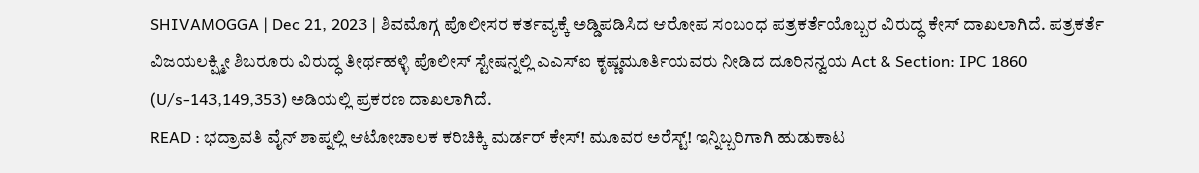SHIVAMOGGA | Dec 21, 2023 | ಶಿವಮೊಗ್ಗ ಪೊಲೀಸರ ಕರ್ತವ್ಯಕ್ಕೆ ಅಡ್ಡಿಪಡಿಸಿದ ಆರೋಪ ಸಂಬಂಧ ಪತ್ರಕರ್ತೆಯೊಬ್ಬರ ವಿರುದ್ಧ ಕೇಸ್ ದಾಖಲಾಗಿದೆ. ಪತ್ರಕರ್ತೆ ವಿಜಯಲಕ್ಷ್ಮೀ ಶಿಬರೂರು ವಿರುದ್ಧ ತೀರ್ಥಹಳ್ಳಿ ಪೊಲೀಸ್ ಸ್ಟೇಷನ್ನಲ್ಲಿ ಎಎಸ್ಐ ಕೃಷ್ಣಮೂರ್ತಿಯವರು ನೀಡಿದ ದೂರಿನನ್ವಯ Act & Section: IPC 1860 (U/s-143,149,353) ಅಡಿಯಲ್ಲಿ ಪ್ರಕರಣ ದಾಖಲಾಗಿದೆ.
READ : ಭದ್ರಾವತಿ ವೈನ್ ಶಾಪ್ನಲ್ಲಿ ಆಟೋಚಾಲಕ ಕರಿಚಿಕ್ಕಿ ಮರ್ಡರ್ ಕೇಸ್! ಮೂವರ ಅರೆಸ್ಟ್! ಇನ್ನಿಬ್ಬರಿಗಾಗಿ ಹುಡುಕಾಟ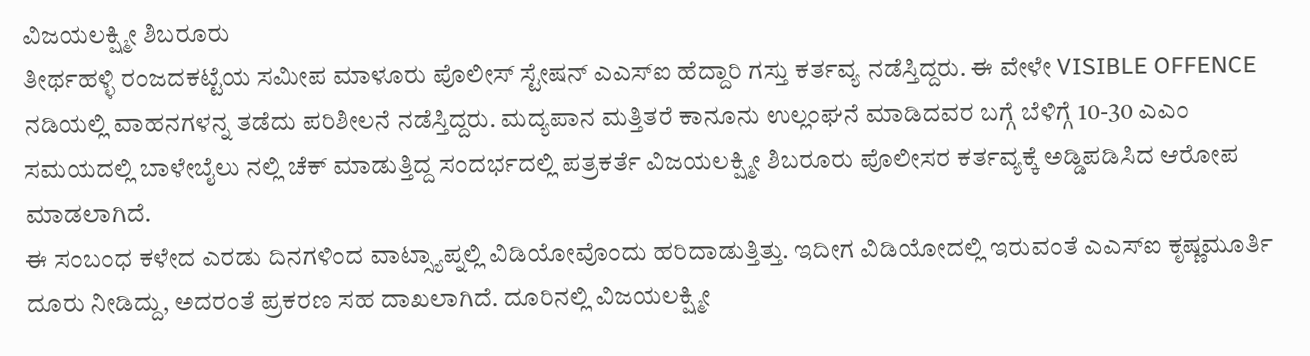ವಿಜಯಲಕ್ಷ್ಮೀ ಶಿಬರೂರು
ತೀರ್ಥಹಳ್ಳಿ ರಂಜದಕಟ್ಟೆಯ ಸಮೀಪ ಮಾಳೂರು ಪೊಲೀಸ್ ಸ್ಟೇಷನ್ ಎಎಸ್ಐ ಹೆದ್ದಾರಿ ಗಸ್ತು ಕರ್ತವ್ಯ ನಡೆಸ್ತಿದ್ದರು. ಈ ವೇಳೇ VISIBLE OFFENCE ನಡಿಯಲ್ಲಿ ವಾಹನಗಳನ್ನ ತಡೆದು ಪರಿಶೀಲನೆ ನಡೆಸ್ತಿದ್ದರು. ಮದ್ಯಪಾನ ಮತ್ತಿತರೆ ಕಾನೂನು ಉಲ್ಲಂಘನೆ ಮಾಡಿದವರ ಬಗ್ಗೆ ಬೆಳಿಗ್ಗೆ 10-30 ಎಎಂ ಸಮಯದಲ್ಲಿ ಬಾಳೇಬೈಲು ನಲ್ಲಿ ಚೆಕ್ ಮಾಡುತ್ತಿದ್ದ ಸಂದರ್ಭದಲ್ಲಿ ಪತ್ರಕರ್ತೆ ವಿಜಯಲಕ್ಷ್ಮೀ ಶಿಬರೂರು ಪೊಲೀಸರ ಕರ್ತವ್ಯಕ್ಕೆ ಅಡ್ಡಿಪಡಿಸಿದ ಆರೋಪ ಮಾಡಲಾಗಿದೆ.
ಈ ಸಂಬಂಧ ಕಳೇದ ಎರಡು ದಿನಗಳಿಂದ ವಾಟ್ಸ್ಯಾಪ್ನಲ್ಲಿ ವಿಡಿಯೋವೊಂದು ಹರಿದಾಡುತ್ತಿತ್ತು. ಇದೀಗ ವಿಡಿಯೋದಲ್ಲಿ ಇರುವಂತೆ ಎಎಸ್ಐ ಕೃಷ್ಣಮೂರ್ತಿ ದೂರು ನೀಡಿದ್ದು, ಅದರಂತೆ ಪ್ರಕರಣ ಸಹ ದಾಖಲಾಗಿದೆ. ದೂರಿನಲ್ಲಿ ವಿಜಯಲಕ್ಷ್ಮೀ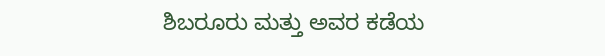ಶಿಬರೂರು ಮತ್ತು ಅವರ ಕಡೆಯ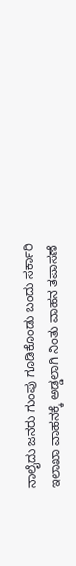ನಾಲೈದು ಜನರು ಗುಂಪು ಗೂಡಿಕೊಂಡು ಬಂದು ಸರ್ಕಾರಿ ಇಲಾಖಾ ವಾಹನಕ್ಕೆ ಅಡ್ಡಲಾಗಿ ನಿಂತು ವಾಹನ ತಪಾಸಣೆ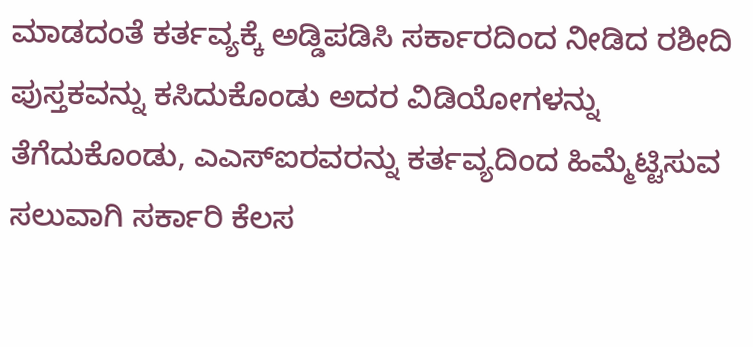ಮಾಡದಂತೆ ಕರ್ತವ್ಯಕ್ಕೆ ಅಡ್ಡಿಪಡಿಸಿ ಸರ್ಕಾರದಿಂದ ನೀಡಿದ ರಶೀದಿ ಪುಸ್ತಕವನ್ನು ಕಸಿದುಕೊಂಡು ಅದರ ವಿಡಿಯೋಗಳನ್ನು ತೆಗೆದುಕೊಂಡು, ಎಎಸ್ಐರವರನ್ನು ಕರ್ತವ್ಯದಿಂದ ಹಿಮ್ಮೆಟ್ಟಿಸುವ ಸಲುವಾಗಿ ಸರ್ಕಾರಿ ಕೆಲಸ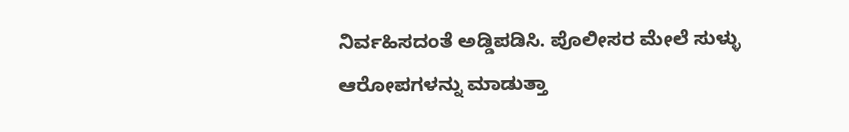ನಿರ್ವಹಿಸದಂತೆ ಅಡ್ಡಿಪಡಿಸಿ. ಪೊಲೀಸರ ಮೇಲೆ ಸುಳ್ಳು ಆರೋಪಗಳನ್ನು ಮಾಡುತ್ತಾ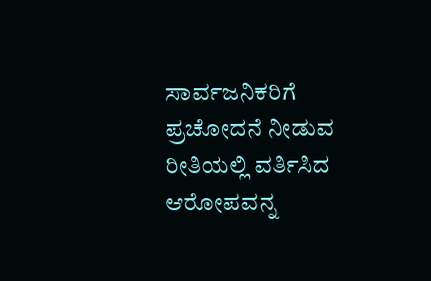ಸಾರ್ವಜನಿಕರಿಗೆ ಪ್ರಚೋದನೆ ನೀಡುವ ರೀತಿಯಲ್ಲಿ ವರ್ತಿಸಿದ ಆರೋಪವನ್ನ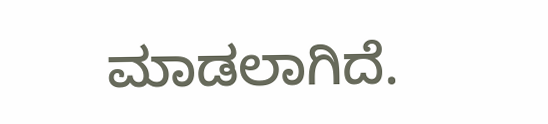ಮಾಡಲಾಗಿದೆ.